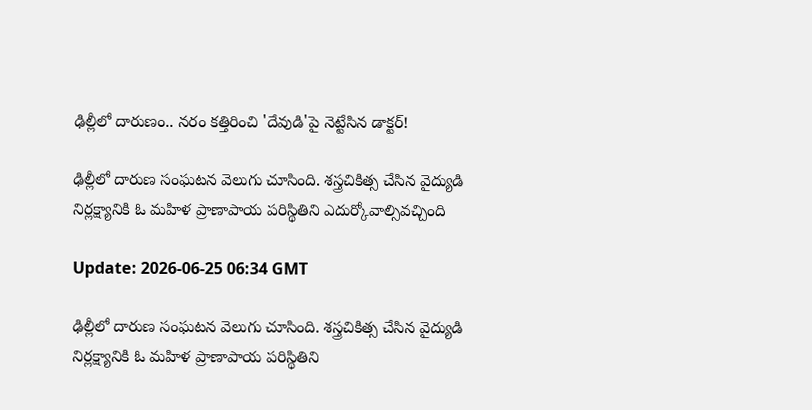ఢిల్లీలో దారుణం.. నరం కత్తిరించి 'దేవుడి'పై నెట్టేసిన డాక్టర్!

ఢిల్లీలో దారుణ సంఘటన వెలుగు చూసింది. శస్త్రచికిత్స చేసిన వైద్యుడి నిర్లక్ష్యానికి ఓ మహిళ ప్రాణాపాయ పరిస్థితిని ఎదుర్కోవాల్సివచ్చింది

Update: 2026-06-25 06:34 GMT

ఢిల్లీలో దారుణ సంఘటన వెలుగు చూసింది. శస్త్రచికిత్స చేసిన వైద్యుడి నిర్లక్ష్యానికి ఓ మహిళ ప్రాణాపాయ పరిస్థితిని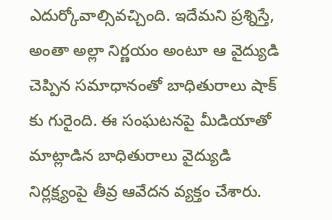ఎదుర్కోవాల్సివచ్చింది. ఇదేమని ప్రశ్నిస్తే, అంతా అల్లా నిర్ణయం అంటూ ఆ వైద్యుడి చెప్పిన సమాధానంతో బాధితురాలు షాక్ కు గురైంది. ఈ సంఘటనపై మీడియాతో మాట్లాడిన బాధితురాలు వైద్యుడి నిర్లక్ష్యంపై తీవ్ర ఆవేదన వ్యక్తం చేశారు.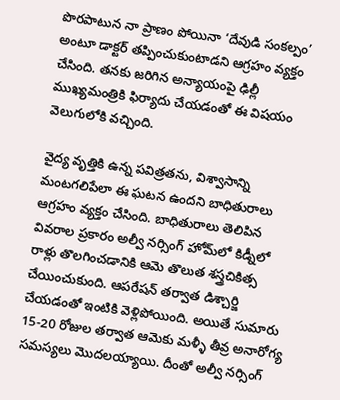పొరపాటున నా ప్రాణం పోయినా ‘దేవుడి సంకల్పం’ అంటూ డాక్టర్ తప్పించుకుంటాడని ఆగ్రహం వ్యక్తం చేసింది. తనకు జరిగిన అన్యాయంపై ఢిల్లీ ముఖ్యమంత్రికి ఫిర్యాదు చేయడంతో ఈ విషయం వెలుగులోకి వచ్చింది.

వైద్య వృత్తికి ఉన్న పవిత్రతను, విశ్వాసాన్ని మంటగలిపేలా ఈ ఘటన ఉందని బాధితురాలు ఆగ్రహం వ్యక్తం చేసింది. బాధితురాలు తెలిపిన వివరాల ప్రకారం అల్వీ నర్సింగ్ హోమ్‌లో కిడ్నీలో రాళ్లు తొలగించడానికి ఆమె తొలుత శస్త్రచికిత్స చేయించుకుంది. ఆపరేషన్ తర్వాత డిశ్చార్జి చేయడంతో ఇంటికి వెళ్లిపోయింది. అయితే సుమారు 15-20 రోజుల తర్వాత ఆమెకు మళ్ళీ తీవ్ర అనారోగ్య సమస్యలు మొదలయ్యాయి. దీంతో అల్వీ నర్సింగ్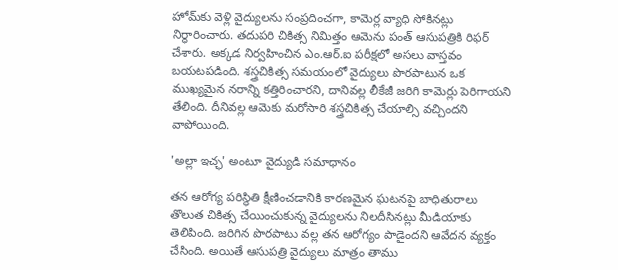హోమ్‌కు వెళ్లి వైద్యులను సంప్రదించగా, కామెర్ల వ్యాధి సోకినట్లు నిర్ధారించారు. తదుపరి చికిత్స నిమిత్తం ఆమెను పంత్ ఆసుపత్రికి రిఫర్ చేశారు. అక్కడ నిర్వహించిన ఎం.ఆర్.ఐ పరీక్షలో అసలు వాస్తవం బయటపడింది. శస్త్రచికిత్స సమయంలో వైద్యులు పొరపాటున ఒక ముఖ్యమైన నరాన్ని కత్తిరించారని, దానివల్ల లీకేజీ జరిగి కామెర్లు పెరిగాయని తేలింది. దీనివల్ల ఆమెకు మరోసారి శస్త్రచికిత్స చేయాల్సి వచ్చిందని వాపోయింది.

'అల్లా ఇచ్ఛ' అంటూ వైద్యుడి సమాధానం

తన ఆరోగ్య పరిస్థితి క్షీణించడానికి కారణమైన ఘటనపై బాధితురాలు తొలుత చికిత్స చేయించుకున్న వైద్యులను నిలదీసినట్లు మీడియాకు తెలిపింది. జరిగిన పొరపాటు వల్ల తన ఆరోగ్యం పాడైందని ఆవేదన వ్యక్తం చేసింది. అయితే ఆసుపత్రి వైద్యులు మాత్రం తాము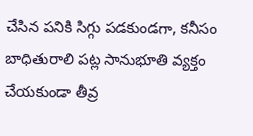చేసిన పనికి సిగ్గు పడకుండగా, కనీసం బాధితురాలి పట్ల సానుభూతి వ్యక్తం చేయకుండా తీవ్ర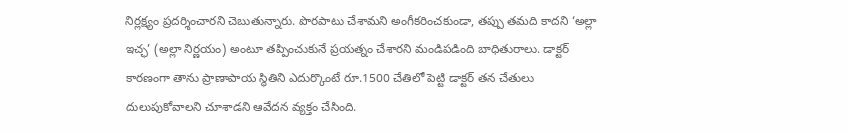నిర్లక్ష్యం ప్రదర్శించారని చెబుతున్నారు. పొరపాటు చేశామని అంగీకరించకుండా, తప్పు తమది కాదని ‘అల్లా ఇచ్ఛ’ (అల్లా నిర్ణయం) అంటూ తప్పించుకునే ప్రయత్నం చేశారని మండిపడింది బాధితురాలు. డాక్టర్ కారణంగా తాను ప్రాణాపాయ స్థితిని ఎదుర్కొంటే రూ.1500 చేతిలో పెట్టి డాక్టర్ తన చేతులు దులుపుకోవాలని చూశాడని ఆవేదన వ్యక్తం చేసింది.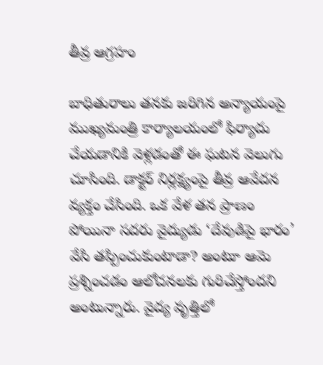తీవ్ర ఆగ్రహం

బాధితురాలు తనకు జరిగిన అన్యాయంపై ముఖ్యమంత్రి కార్యాలయంలో ఫిర్యాదు చేయడానికి వెళ్లడంతో ఈ ఘటన వెలుగు చూసింది. డాక్టర్ నిర్లక్ష్యంపై తీవ్ర ఆవేదన వ్యక్తం చేసింది. ఒక వేళ తన ప్రాణం పోయినా సదరు వైద్యుడు ‘దేవుడిపై భారం’ వేసి తప్పించుకుంటాడా? అంటూ ఆమె ప్రశ్నించడం ఆలోచనలకు గురిచేస్తోందని అంటున్నారు. వైద్య వృత్తిలో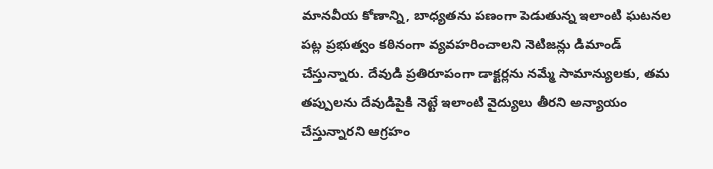మానవీయ కోణాన్ని, బాధ్యతను పణంగా పెడుతున్న ఇలాంటి ఘటనల పట్ల ప్రభుత్వం కఠినంగా వ్యవహరించాలని నెటిజన్లు డిమాండ్ చేస్తున్నారు. దేవుడి ప్రతిరూపంగా డాక్టర్లను నమ్మే సామాన్యులకు, తమ తప్పులను దేవుడిపైకి నెట్టే ఇలాంటి వైద్యులు తీరని అన్యాయం చేస్తున్నారని ఆగ్రహం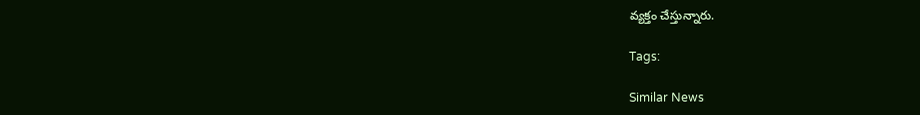వ్యక్తం చేస్తున్నారు.

Tags:

Similar News